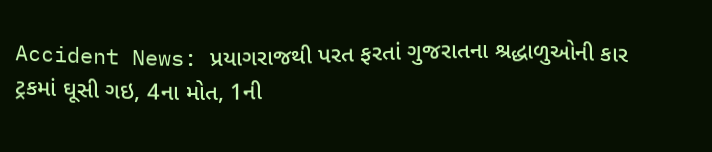Accident News: પ્રયાગરાજથી પરત ફરતાં ગુજરાતના શ્રદ્ધાળુઓની કાર ટ્રકમાં ઘૂસી ગઇ, 4ના મોત, 1ની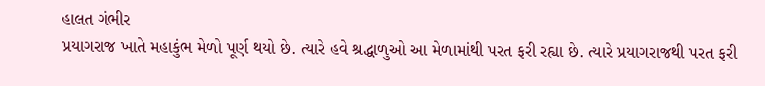હાલત ગંભીર
પ્રયાગરાજ ખાતે મહાકુંભ મેળો પૂર્ણ થયો છે. ત્યારે હવે શ્રદ્ધાળુઓ આ મેળામાંથી પરત ફરી રહ્યા છે. ત્યારે પ્રયાગરાજથી પરત ફરી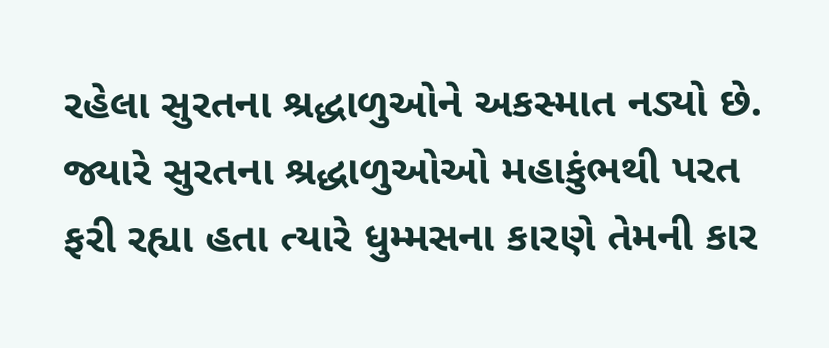રહેલા સુરતના શ્રદ્ધાળુઓને અકસ્માત નડ્યો છે.
જ્યારે સુરતના શ્રદ્ધાળુઓઓ મહાકુંભથી પરત ફરી રહ્યા હતા ત્યારે ધુમ્મસના કારણે તેમની કાર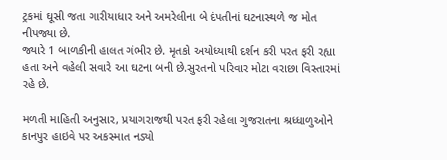ટ્રકમાં ઘૂસી જતા ગારીયાધાર અને અમરેલીના બે દંપતીનાં ઘટનાસ્થળે જ મોત નીપજ્યા છે.
જ્યારે 1 બાળકીની હાલત ગંભીર છે. મૃતકો અયોધ્યાથી દર્શન કરી પરત ફરી રહ્યા હતા અને વહેલી સવારે આ ઘટના બની છે.સુરતનો પરિવાર મોટા વરાછા વિસ્તારમાં રહે છે.

મળતી માહિતી અનુસાર, પ્રયાગરાજથી પરત ફરી રહેલા ગુજરાતના શ્રધ્ધાળુઓને કાનપુર હાઇવે પર અકસ્માત નડ્યો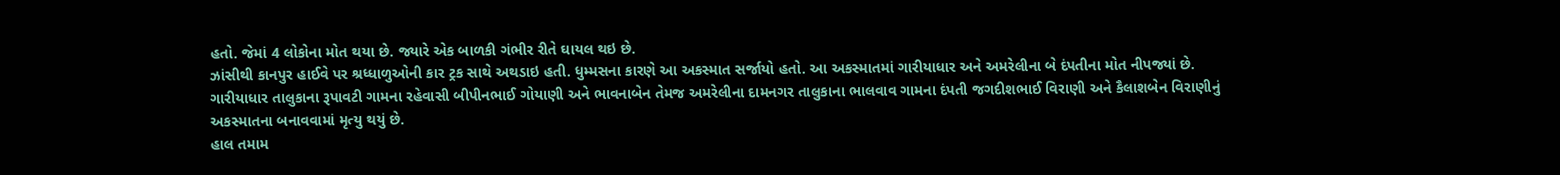હતો. જેમાં 4 લોકોના મોત થયા છે. જ્યારે એક બાળકી ગંભીર રીતે ઘાયલ થઇ છે.
ઝાંસીથી કાનપુર હાઈવે પર શ્રધ્ધાળુઓની કાર ટ્રક સાથે અથડાઇ હતી. ધુમ્મસના કારણે આ અકસ્માત સર્જાયો હતો. આ અકસ્માતમાં ગારીયાધાર અને અમરેલીના બે દંપતીના મોત નીપજ્યાં છે.
ગારીયાધાર તાલુકાના રૂપાવટી ગામના રહેવાસી બીપીનભાઈ ગોયાણી અને ભાવનાબેન તેમજ અમરેલીના દામનગર તાલુકાના ભાલવાવ ગામના દંપતી જગદીશભાઈ વિરાણી અને કૈલાશબેન વિરાણીનું અકસ્માતના બનાવવામાં મૃત્યુ થયું છે.
હાલ તમામ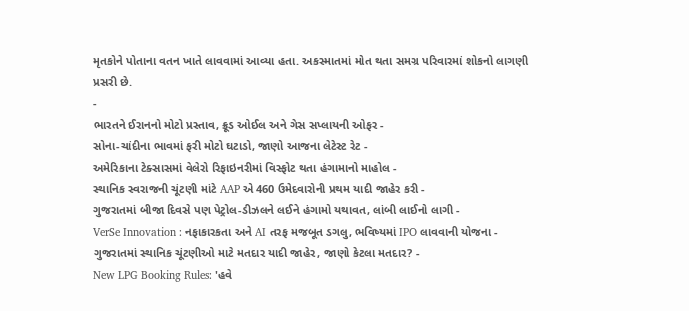મૃતકોને પોતાના વતન ખાતે લાવવામાં આવ્યા હતા. અકસ્માતમાં મોત થતા સમગ્ર પરિવારમાં શોકનો લાગણી પ્રસરી છે.
-
ભારતને ઈરાનનો મોટો પ્રસ્તાવ, ક્રૂડ ઓઈલ અને ગેસ સપ્લાયની ઓફર -
સોના-ચાંદીના ભાવમાં ફરી મોટો ઘટાડો, જાણો આજના લેટેસ્ટ રેટ -
અમેરિકાના ટેક્સાસમાં વેલેરો રિફાઇનરીમાં વિસ્ફોટ થતા હંગામાનો માહોલ -
સ્થાનિક સ્વરાજની ચૂંટણી માંટે AAP એ 460 ઉમેદવારોની પ્રથમ યાદી જાહેર કરી -
ગુજરાતમાં બીજા દિવસે પણ પેટ્રોલ-ડીઝલને લઈને હંગામો યથાવત, લાંબી લાઈનો લાગી -
VerSe Innovation : નફાકારકતા અને AI તરફ મજબૂત ડગલુ, ભવિષ્યમાં IPO લાવવાની યોજના -
ગુજરાતમાં સ્થાનિક ચૂંટણીઓ માટે મતદાર યાદી જાહેર, જાણો કેટલા મતદાર? -
New LPG Booking Rules: 'હવે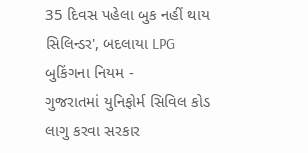35 દિવસ પહેલા બુક નહીં થાય સિલિન્ડર', બદલાયા LPG બુકિંગના નિયમ -
ગુજરાતમાં યુનિફોર્મ સિવિલ કોડ લાગુ કરવા સરકાર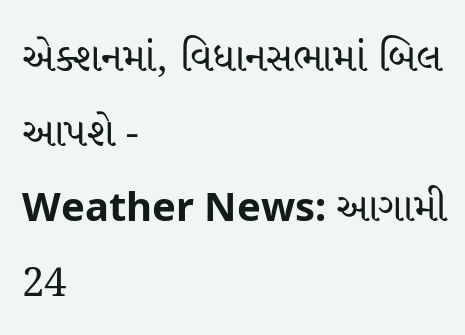એક્શનમાં, વિધાનસભામાં બિલ આપશે -
Weather News: આગામી 24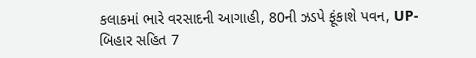કલાકમાં ભારે વરસાદની આગાહી, 80ની ઝડપે ફૂંકાશે પવન, UP-બિહાર સહિત 7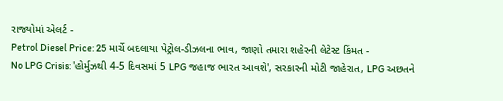રાજ્યોમાં એલર્ટ -
Petrol Diesel Price: 25 માર્ચે બદલાયા પેટ્રોલ-ડીઝલના ભાવ, જાણો તમારા શહેરની લેટેસ્ટ કિંમત -
No LPG Crisis: 'હોર્મુઝથી 4-5 દિવસમાં 5 LPG જહાજ ભારત આવશે', સરકારની મોટી જાહેરાત, LPG અછતને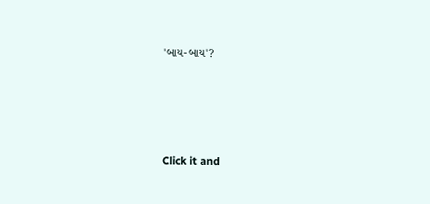'બાય-બાય'?








Click it and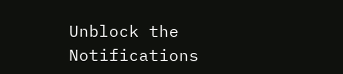Unblock the Notifications